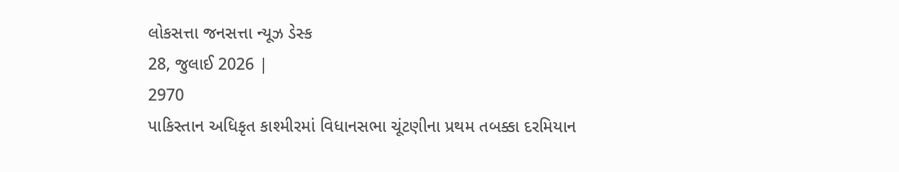લોકસત્તા જનસત્તા ન્યૂઝ ડેસ્ક
28, જુલાઈ 2026 |
2970
પાકિસ્તાન અધિકૃત કાશ્મીરમાં વિધાનસભા ચૂંટણીના પ્રથમ તબક્કા દરમિયાન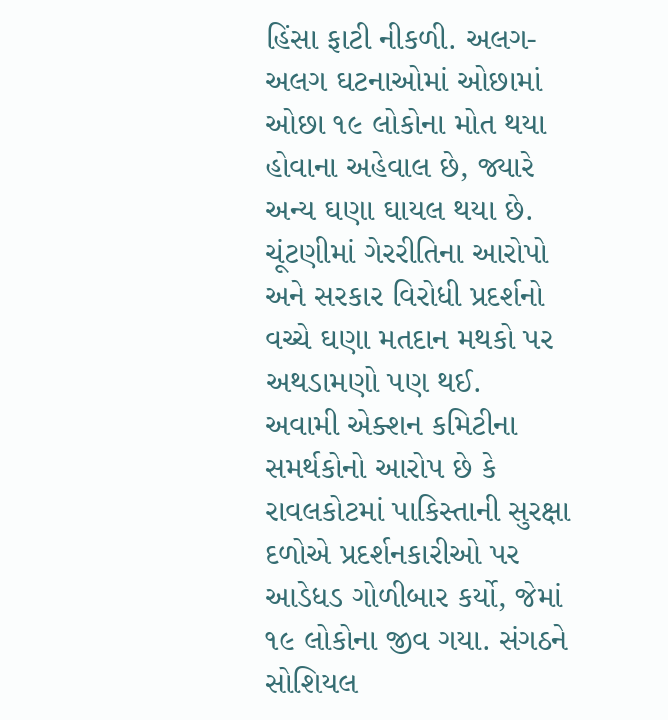હિંસા ફાટી નીકળી. અલગ-અલગ ઘટનાઓમાં ઓછામાં ઓછા ૧૯ લોકોના મોત થયા હોવાના અહેવાલ છે, જ્યારે અન્ય ઘણા ઘાયલ થયા છે. ચૂંટણીમાં ગેરરીતિના આરોપો અને સરકાર વિરોધી પ્રદર્શનો વચ્ચે ઘણા મતદાન મથકો પર અથડામણો પણ થઈ.
અવામી એક્શન કમિટીના સમર્થકોનો આરોપ છે કે રાવલકોટમાં પાકિસ્તાની સુરક્ષા દળોએ પ્રદર્શનકારીઓ પર આડેધડ ગોળીબાર કર્યો, જેમાં ૧૯ લોકોના જીવ ગયા. સંગઠને સોશિયલ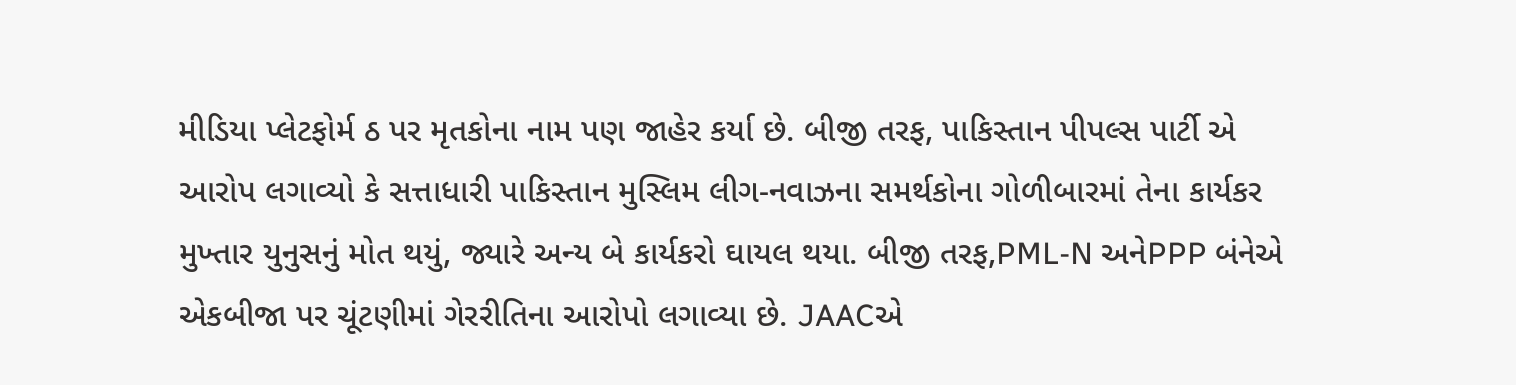મીડિયા પ્લેટફોર્મ ઠ પર મૃતકોના નામ પણ જાહેર કર્યા છે. બીજી તરફ, પાકિસ્તાન પીપલ્સ પાર્ટી એ આરોપ લગાવ્યો કે સત્તાધારી પાકિસ્તાન મુસ્લિમ લીગ-નવાઝના સમર્થકોના ગોળીબારમાં તેના કાર્યકર મુખ્તાર યુનુસનું મોત થયું, જ્યારે અન્ય બે કાર્યકરો ઘાયલ થયા. બીજી તરફ,PML-N અનેPPP બંનેએ એકબીજા પર ચૂંટણીમાં ગેરરીતિના આરોપો લગાવ્યા છે. JAACએ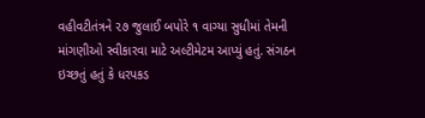વહીવટીતંત્રને ૨૭ જુલાઈ બપોરે ૧ વાગ્યા સુધીમાં તેમની માંગણીઓ સ્વીકારવા માટે અલ્ટીમેટમ આપ્યું હતું. સંગઠન ઇચ્છતું હતું કે ધરપકડ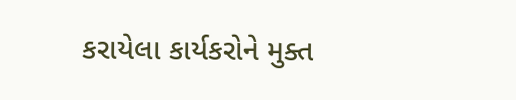કરાયેલા કાર્યકરોને મુક્ત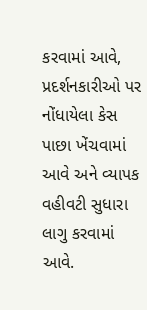કરવામાં આવે, પ્રદર્શનકારીઓ પર નોંધાયેલા કેસ પાછા ખેંચવામાં આવે અને વ્યાપક વહીવટી સુધારા લાગુ કરવામાં આવે.